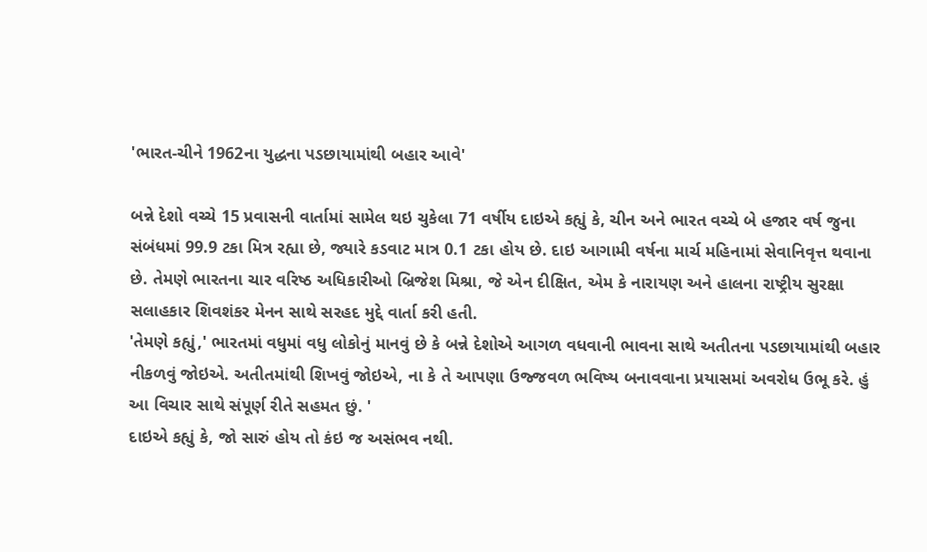'ભારત-ચીને 1962ના યુદ્ધના પડછાયામાંથી બહાર આવે'

બન્ને દેશો વચ્ચે 15 પ્રવાસની વાર્તામાં સામેલ થઇ ચુકેલા 71 વર્ષીય દાઇએ કહ્યું કે, ચીન અને ભારત વચ્ચે બે હજાર વર્ષ જુના સંબંધમાં 99.9 ટકા મિત્ર રહ્યા છે, જ્યારે કડવાટ માત્ર 0.1 ટકા હોય છે. દાઇ આગામી વર્ષના માર્ચ મહિનામાં સેવાનિવૃત્ત થવાના છે. તેમણે ભારતના ચાર વરિષ્ઠ અધિકારીઓ બ્રિજેશ મિશ્રા, જે એન દીક્ષિત, એમ કે નારાયણ અને હાલના રાષ્ટ્રીય સુરક્ષા સલાહકાર શિવશંકર મેનન સાથે સરહદ મુદ્દે વાર્તા કરી હતી.
'તેમણે કહ્યું,' ભારતમાં વધુમાં વધુ લોકોનું માનવું છે કે બન્ને દેશોએ આગળ વધવાની ભાવના સાથે અતીતના પડછાયામાંથી બહાર નીકળવું જોઇએ. અતીતમાંથી શિખવું જોઇએ, ના કે તે આપણા ઉજ્જવળ ભવિષ્ય બનાવવાના પ્રયાસમાં અવરોધ ઉભૂ કરે. હું આ વિચાર સાથે સંપૂર્ણ રીતે સહમત છું. '
દાઇએ કહ્યું કે, જો સારું હોય તો કંઇ જ અસંભવ નથી.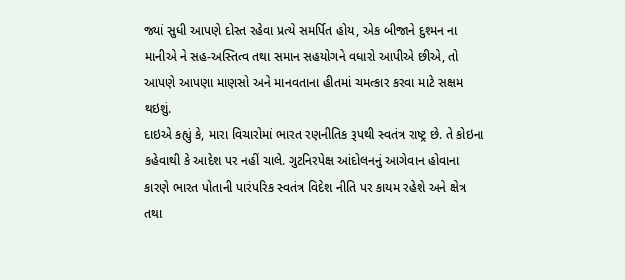જ્યાં સુધી આપણે દોસ્ત રહેવા પ્રત્યે સમર્પિત હોય, એક બીજાને દુશ્મન ના માનીએ ને સહ-અસ્તિત્વ તથા સમાન સહયોગને વધારો આપીએ છીએ, તો આપણે આપણા માણસો અને માનવતાના હીતમાં ચમત્કાર કરવા માટે સક્ષમ થઇશું.
દાઇએ કહ્યું કે, મારા વિચારોમાં ભારત રણનીતિક રૂપથી સ્વતંત્ર રાષ્ટ્ર છે. તે કોઇના કહેવાથી કે આદેશ પર નહીં ચાલે. ગુટનિરપેક્ષ આંદોલનનું આગેવાન હોવાના કારણે ભારત પોતાની પારંપરિક સ્વતંત્ર વિદેશ નીતિ પર કાયમ રહેશે અને ક્ષેત્ર તથા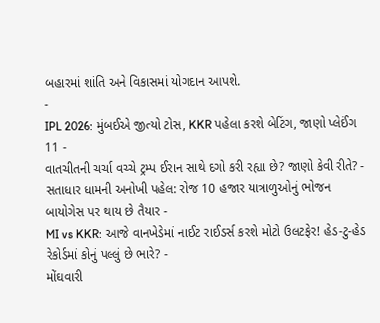બહારમાં શાંતિ અને વિકાસમાં યોગદાન આપશે.
-
IPL 2026: મુંબઈએ જીત્યો ટોસ, KKR પહેલા કરશે બેટિંગ, જાણો પ્લેઈંગ 11 -
વાતચીતની ચર્ચા વચ્ચે ટ્રમ્પ ઈરાન સાથે દગો કરી રહ્યા છે? જાણો કેવી રીતે? -
સતાધાર ધામની અનોખી પહેલ: રોજ 10 હજાર યાત્રાળુઓનું ભોજન બાયોગેસ પર થાય છે તૈયાર -
MI vs KKR: આજે વાનખેડેમાં નાઈટ રાઈડર્સ કરશે મોટો ઉલટફેર! હેડ-ટુ-હેડ રેકોર્ડમાં કોનું પલ્લું છે ભારે? -
મોંઘવારી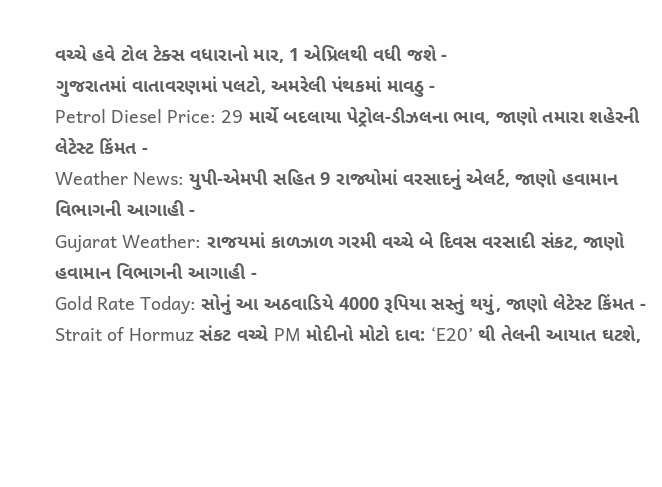વચ્ચે હવે ટોલ ટેક્સ વધારાનો માર, 1 એપ્રિલથી વધી જશે -
ગુજરાતમાં વાતાવરણમાં પલટો, અમરેલી પંથકમાં માવઠુ -
Petrol Diesel Price: 29 માર્ચે બદલાયા પેટ્રોલ-ડીઝલના ભાવ, જાણો તમારા શહેરની લેટેસ્ટ કિંમત -
Weather News: યુપી-એમપી સહિત 9 રાજ્યોમાં વરસાદનું એલર્ટ, જાણો હવામાન વિભાગની આગાહી -
Gujarat Weather: રાજયમાં કાળઝાળ ગરમી વચ્ચે બે દિવસ વરસાદી સંકટ, જાણો હવામાન વિભાગની આગાહી -
Gold Rate Today: સોનું આ અઠવાડિયે 4000 રૂપિયા સસ્તું થયું, જાણો લેટેસ્ટ કિંમત -
Strait of Hormuz સંકટ વચ્ચે PM મોદીનો મોટો દાવ: ‘E20’ થી તેલની આયાત ઘટશે,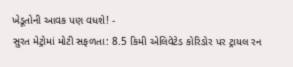ખેડૂતોની આવક પણ વધશે! -
સુરત મેટ્રોમાં મોટી સફળતા: 8.5 કિમી એલિવેટેડ કોરિડોર પર ટ્રાયલ રન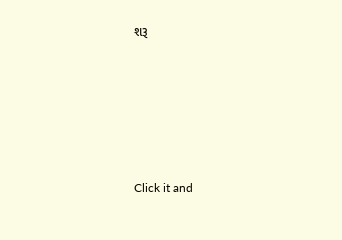શરૂ






Click it and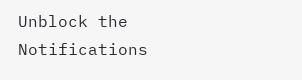Unblock the Notifications